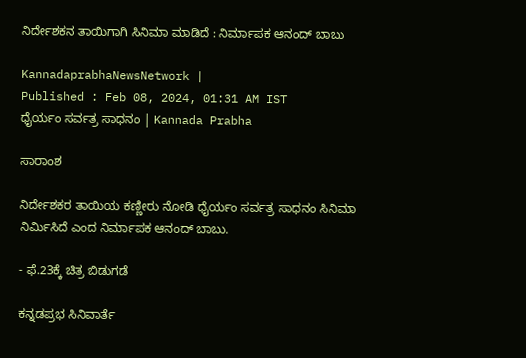ನಿರ್ದೇಶಕನ ತಾಯಿಗಾಗಿ ಸಿನಿಮಾ ಮಾಡಿದೆ : ನಿರ್ಮಾಪಕ ಆನಂದ್‌ ಬಾಬು

KannadaprabhaNewsNetwork |
Published : Feb 08, 2024, 01:31 AM IST
ಧೈರ್ಯಂ ಸರ್ವತ್ರ ಸಾಧನಂ | Kannada Prabha

ಸಾರಾಂಶ

ನಿರ್ದೇಶಕರ ತಾಯಿಯ ಕಣ್ಣೀರು ನೋಡಿ ಧೈರ್ಯಂ ಸರ್ವತ್ರ ಸಾಧನಂ ಸಿನಿಮಾ ನಿರ್ಮಿಸಿದೆ ಎಂದ ನಿರ್ಮಾಪಕ ಆನಂದ್‌ ಬಾಬು.

- ಫೆ.23ಕ್ಕೆ ಚಿತ್ರ ಬಿಡುಗಡೆ

ಕನ್ನಡಪ್ರಭ ಸಿನಿವಾರ್ತೆ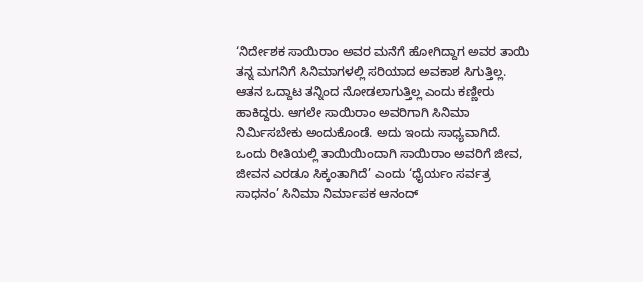‘ನಿರ್ದೇಶಕ ಸಾಯಿರಾಂ ಅವರ ಮನೆಗೆ ಹೋಗಿದ್ದಾಗ ಅವರ ತಾಯಿ ತನ್ನ ಮಗನಿಗೆ ಸಿನಿಮಾಗಳಲ್ಲಿ ಸರಿಯಾದ ಅವಕಾಶ ಸಿಗುತ್ತಿಲ್ಲ. ಆತನ ಒದ್ದಾಟ ತನ್ನಿಂದ ನೋಡಲಾಗುತ್ತಿಲ್ಲ ಎಂದು ಕಣ್ಣೀರು ಹಾಕಿದ್ದರು. ಆಗಲೇ ಸಾಯಿರಾಂ ಅವರಿಗಾಗಿ ಸಿನಿಮಾ ನಿರ್ಮಿಸಬೇಕು ಅಂದುಕೊಂಡೆ. ಅದು ಇಂದು ಸಾಧ್ಯವಾಗಿದೆ. ಒಂದು ರೀತಿಯಲ್ಲಿ ತಾಯಿಯಿಂದಾಗಿ ಸಾಯಿರಾಂ ಅವರಿಗೆ ಜೀವ, ಜೀವನ ಎರಡೂ ಸಿಕ್ಕಂತಾಗಿದೆ’ ಎಂದು ‘ಧೈರ್ಯಂ ಸರ್ವತ್ರ ಸಾಧನಂ’ ಸಿನಿಮಾ ನಿರ್ಮಾಪಕ ಆನಂದ್‌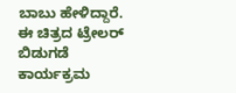ಬಾಬು ಹೇಳಿದ್ದಾರೆ. ಈ ಚಿತ್ರದ ಟ್ರೇಲರ್‌ ಬಿಡುಗಡೆ ಕಾರ್ಯಕ್ರಮ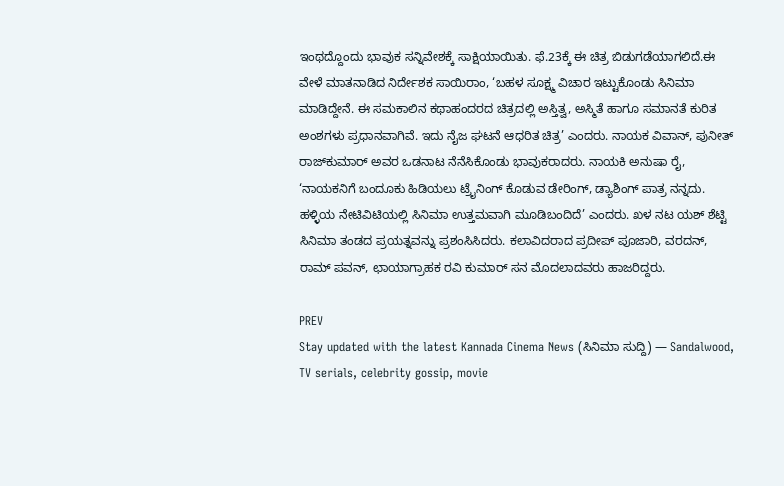ಇಂಥದ್ದೊಂದು ಭಾವುಕ ಸನ್ನಿವೇಶಕ್ಕೆ ಸಾಕ್ಷಿಯಾಯಿತು. ಫೆ.23ಕ್ಕೆ ಈ ಚಿತ್ರ ಬಿಡುಗಡೆಯಾಗಲಿದೆ.ಈ ವೇಳೆ ಮಾತನಾಡಿದ ನಿರ್ದೇಶಕ ಸಾಯಿರಾಂ, ‘ಬಹಳ ಸೂಕ್ಷ್ಮ ವಿಚಾರ ಇಟ್ಟುಕೊಂಡು ಸಿನಿಮಾ ಮಾಡಿದ್ದೇನೆ. ಈ ಸಮಕಾಲಿನ ಕಥಾಹಂದರದ ಚಿತ್ರದಲ್ಲಿ ಅಸ್ತಿತ್ವ, ಅಸ್ಮಿತೆ ಹಾಗೂ ಸಮಾನತೆ ಕುರಿತ ಅಂಶಗಳು ಪ್ರಧಾನವಾಗಿವೆ. ಇದು ನೈಜ ಘಟನೆ ಆಧರಿತ ಚಿತ್ರ’ ಎಂದರು. ನಾಯಕ ವಿವಾನ್‌, ಪುನೀತ್‌ ರಾಜ್‌ಕುಮಾರ್‌ ಅವರ ಒಡನಾಟ ನೆನೆಸಿಕೊಂಡು ಭಾವುಕರಾದರು. ನಾಯಕಿ ಅನುಷಾ ರೈ, ‘ನಾಯಕನಿಗೆ ಬಂದೂಕು ಹಿಡಿಯಲು ಟ್ರೈನಿಂಗ್‌ ಕೊಡುವ ಡೇರಿಂಗ್, ಡ್ಯಾಶಿಂಗ್‌ ಪಾತ್ರ ನನ್ನದು. ಹಳ್ಳಿಯ ನೇಟಿವಿಟಿಯಲ್ಲಿ ಸಿನಿಮಾ ಉತ್ತಮವಾಗಿ ಮೂಡಿಬಂದಿದೆ’ ಎಂದರು. ಖಳ ನಟ ಯಶ್‌ ಶೆಟ್ಟಿ ಸಿನಿಮಾ ತಂಡದ ಪ್ರಯತ್ನವನ್ನು ಪ್ರಶಂಸಿಸಿದರು. ಕಲಾವಿದರಾದ ಪ್ರದೀಪ್‌ ಪೂಜಾರಿ, ವರದನ್‌, ರಾಮ್‌ ಪವನ್‌, ಛಾಯಾಗ್ರಾಹಕ ರವಿ ಕುಮಾರ್ ಸನ ಮೊದಲಾದವರು ಹಾಜರಿದ್ದರು.

PREV
Stay updated with the latest Kannada Cinema News (ಸಿನಿಮಾ ಸುದ್ದಿ) — Sandalwood, TV serials, celebrity gossip, movie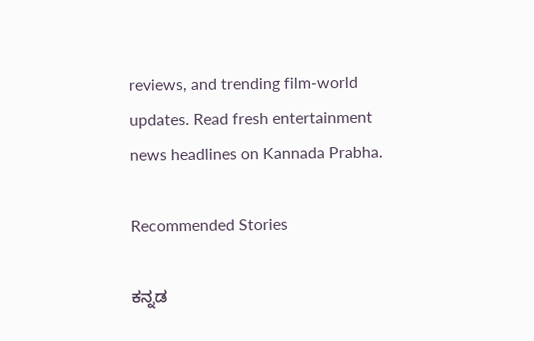reviews, and trending film-world updates. Read fresh entertainment news headlines on Kannada Prabha.

Recommended Stories

ಕನ್ನಡ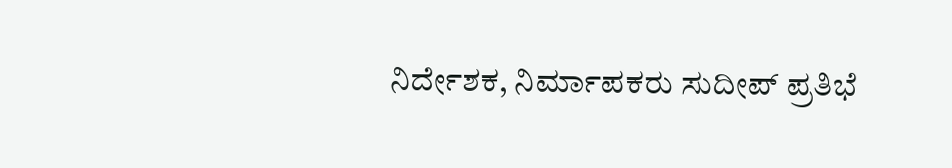ನಿರ್ದೇಶಕ, ನಿರ್ಮಾಪಕರು ಸುದೀಪ್ ಪ್ರತಿಭೆ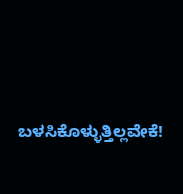ಬಳಸಿಕೊಳ್ಳುತ್ತಿಲ್ಲವೇಕೆ!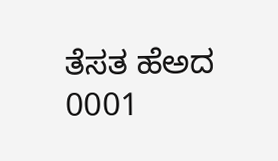ತೆಸತ ಹೆಅದ 0001